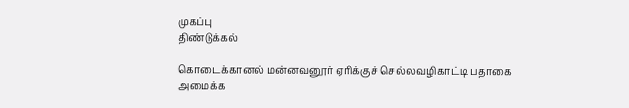முகப்பு
திண்டுக்கல்

கொடைக்கானல் மன்னவனூர் ஏரிக்குச் செல்லவழிகாட்டி பதாகை அமைக்க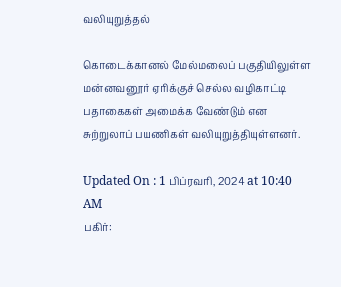வலியுறுத்தல்

கொடைக்கானல் மேல்மலைப் பகுதியிலுள்ள மன்னவனூர் ஏரிக்குச் செல்ல வழிகாட்டி பதாகைகள் அமைக்க வேண்டும் என சுற்றுலாப் பயணிகள் வலியுறுத்தியுள்ளனர்.

Updated On : 1 பிப்ரவரி, 2024 at 10:40 AM
பகிர்: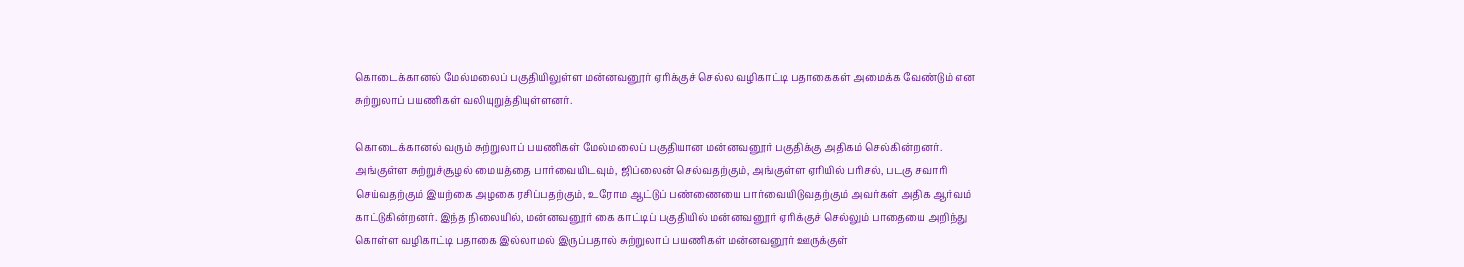கொடைக்கானல் மேல்மலைப் பகுதியிலுள்ள மன்னவனூர் ஏரிக்குச் செல்ல வழிகாட்டி பதாகைகள் அமைக்க வேண்டும் என சுற்றுலாப் பயணிகள் வலியுறுத்தியுள்ளனர்.

கொடைக்கானல் வரும் சுற்றுலாப் பயணிகள் மேல்மலைப் பகுதியான மன்னவனூர் பகுதிக்கு அதிகம் செல்கின்றனர். அங்குள்ள சுற்றுச்சூழல் மையத்தை பார்வையிடவும், ஜிப்லைன் செல்வதற்கும், அங்குள்ள ஏரியில் பரிசல், படகு சவாரி செய்வதற்கும் இயற்கை அழகை ரசிப்பதற்கும், உரோம ஆட்டுப் பண்ணையை பார்வையிடுவதற்கும் அவர்கள் அதிக ஆர்வம் காட்டுகின்றனர். இந்த நிலையில், மன்னவனூர் கை காட்டிப் பகுதியில் மன்னவனூர் ஏரிக்குச் செல்லும் பாதையை அறிந்து கொள்ள வழிகாட்டி பதாகை இல்லாமல் இருப்பதால் சுற்றுலாப் பயணிகள் மன்னவனூர் ஊருக்குள்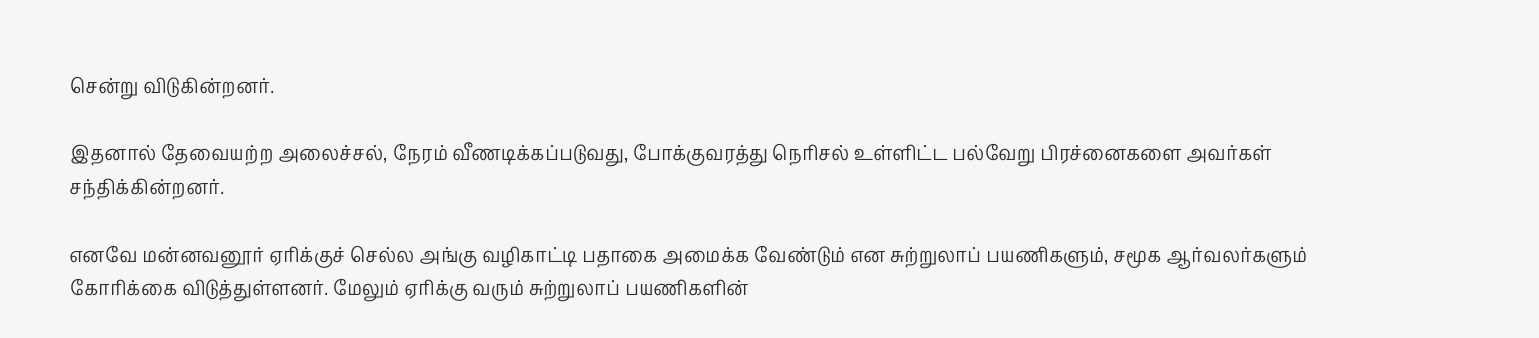சென்று விடுகின்றனர்.

இதனால் தேவையற்ற அலைச்சல், நேரம் வீணடிக்கப்படுவது, போக்குவரத்து நெரிசல் உள்ளிட்ட பல்வேறு பிரச்னைகளை அவர்கள் சந்திக்கின்றனர்.

எனவே மன்னவனூர் ஏரிக்குச் செல்ல அங்கு வழிகாட்டி பதாகை அமைக்க வேண்டும் என சுற்றுலாப் பயணிகளும், சமூக ஆர்வலர்களும் கோரிக்கை விடுத்துள்ளனர். மேலும் ஏரிக்கு வரும் சுற்றுலாப் பயணிகளின்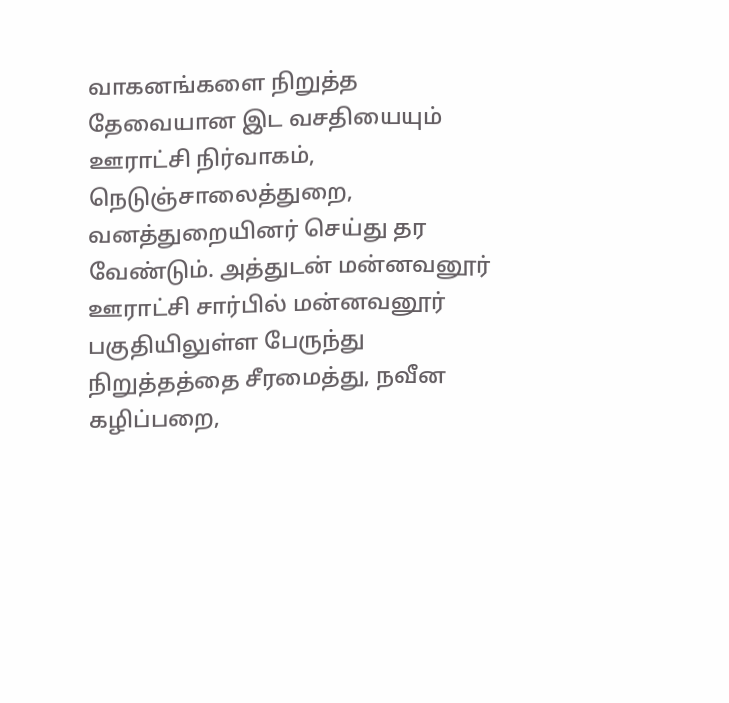வாகனங்களை நிறுத்த தேவையான இட வசதியையும் ஊராட்சி நிர்வாகம், நெடுஞ்சாலைத்துறை, வனத்துறையினர் செய்து தர வேண்டும். அத்துடன் மன்னவனூர் ஊராட்சி சார்பில் மன்னவனூர் பகுதியிலுள்ள பேருந்து நிறுத்தத்தை சீரமைத்து, நவீன கழிப்பறை,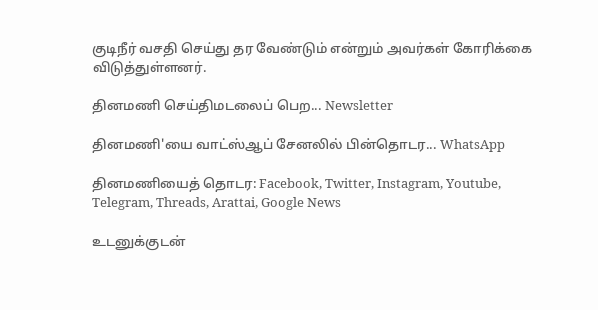குடிநீர் வசதி செய்து தர வேண்டும் என்றும் அவர்கள் கோரிக்கை விடுத்துள்ளனர்.

தினமணி செய்திமடலைப் பெற... Newsletter

தினமணி'யை வாட்ஸ்ஆப் சேனலில் பின்தொடர... WhatsApp

தினமணியைத் தொடர: Facebook, Twitter, Instagram, Youtube, Telegram, Threads, Arattai, Google News

உடனுக்குடன்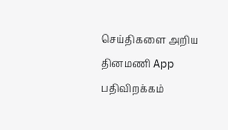செய்திகளை அறிய தினமணி App பதிவிறக்கம்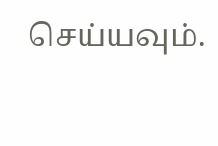செய்யவும்.